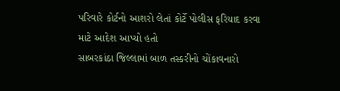પરિવારે કોર્ટનો આશરો લેતાં કોર્ટે પોલીસ ફરિયાદ કરવા માટે આદેશ આપ્યો હતો
સાબરકાંઠા જિલ્લામાં બાળ તસ્કરીનો ચોંકાવનારો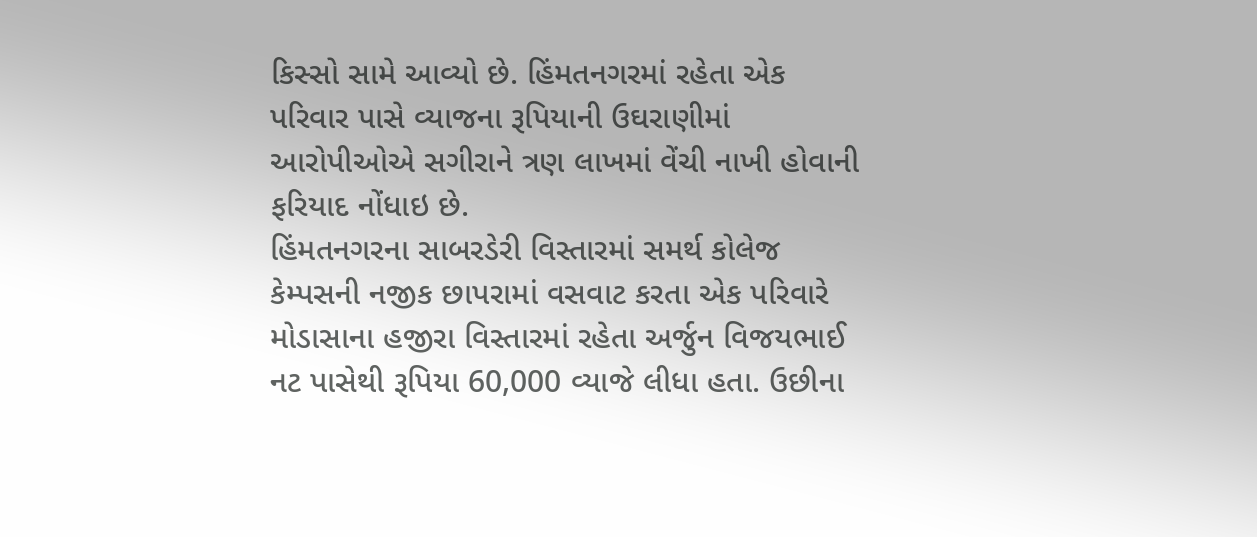કિસ્સો સામે આવ્યો છે. હિંમતનગરમાં રહેતા એક પરિવાર પાસે વ્યાજના રૂપિયાની ઉઘરાણીમાં આરોપીઓએ સગીરાને ત્રણ લાખમાં વેંચી નાખી હોવાની ફરિયાદ નોંધાઇ છે.
હિંમતનગરના સાબરડેરી વિસ્તારમાં સમર્થ કોલેજ કેમ્પસની નજીક છાપરામાં વસવાટ કરતા એક પરિવારે મોડાસાના હજીરા વિસ્તારમાં રહેતા અર્જુન વિજયભાઈ નટ પાસેથી રૂપિયા 60,000 વ્યાજે લીધા હતા. ઉછીના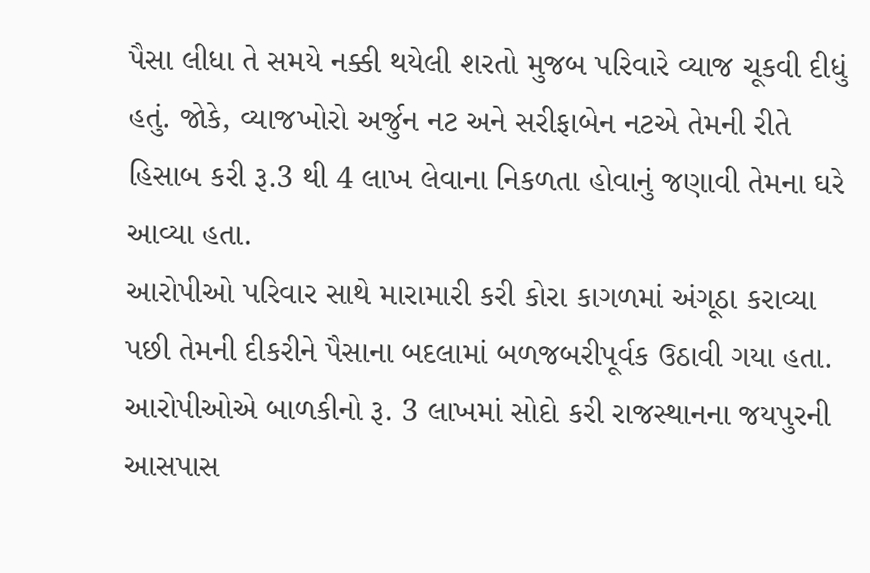પૈસા લીધા તે સમયે નક્કી થયેલી શરતો મુજબ પરિવારે વ્યાજ ચૂકવી દીધું હતું. જોકે, વ્યાજખોરો અર્જુન નટ અને સરીફાબેન નટએ તેમની રીતે હિસાબ કરી રૂ.3 થી 4 લાખ લેવાના નિકળતા હોવાનું જણાવી તેમના ઘરે આવ્યા હતા.
આરોપીઓ પરિવાર સાથે મારામારી કરી કોરા કાગળમાં અંગૂઠા કરાવ્યા પછી તેમની દીકરીને પૈસાના બદલામાં બળજબરીપૂર્વક ઉઠાવી ગયા હતા. આરોપીઓએ બાળકીનો રૂ. 3 લાખમાં સોદો કરી રાજસ્થાનના જયપુરની આસપાસ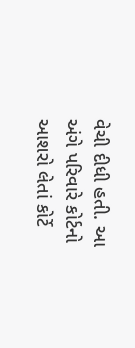વેચી દીધી હતી. આ અંગે પરિવારે કોર્ટનો આશરો લેતાં કોર્ટે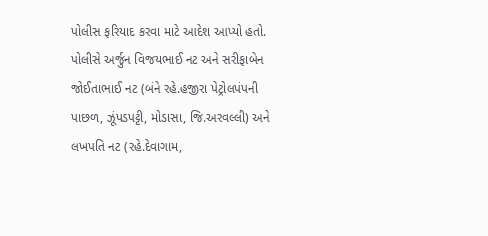પોલીસ ફરિયાદ કરવા માટે આદેશ આપ્યો હતો. પોલીસે અર્જુન વિજયભાઈ નટ અને સરીફાબેન જોઈતાભાઈ નટ (બંને રહે.હજીરા પેટ્રોલપંપની પાછળ, ઝૂંપડપટ્ટી, મોડાસા, જિ.અરવલ્લી) અને લખપતિ નટ (રહે.દેવાગામ,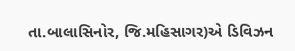તા.બાલાસિનોર, જિ.મહિસાગર)એ ડિવિઝન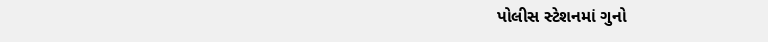પોલીસ સ્ટેશનમાં ગુનો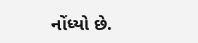નોંધ્યો છે.